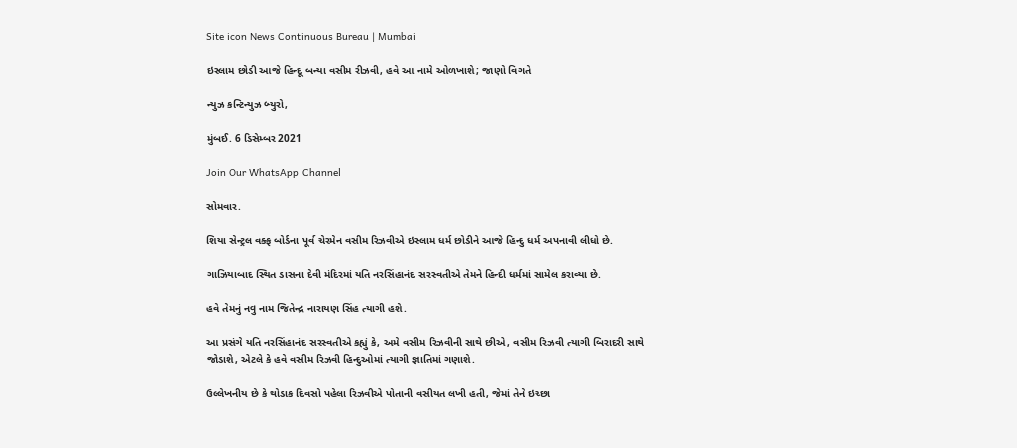Site icon News Continuous Bureau | Mumbai

ઇસ્લામ છોડી આજે હિન્દૂ બન્યા વસીમ રીઝવી, હવે આ નામે ઓળખાશે; જાણો વિગતે

ન્યુઝ કન્ટિન્યુઝ બ્યુરો,

મુંબઈ. 6 ડિસેમ્બર 2021

Join Our WhatsApp Channel

સોમવાર.

શિયા સેન્ટ્રલ વક્ફ બોર્ડના પૂર્વ ચેરમેન વસીમ રિઝવીએ ઇસ્લામ ધર્મ છોડીને આજે હિન્દુ ધર્મ અપનાવી લીધો છે.

ગાઝિયાબાદ સ્થિત ડાસના દેવી મંદિરમાં યતિ નરસિંહાનંદ સરસ્વતીએ તેમને હિન્દી ધર્મમાં સામેલ કરાવ્યા છે.

હવે તેમનું નવુ નામ જિતેન્દ્ર નારાયણ સિંહ ત્યાગી હશે.

આ પ્રસંગે યતિ નરસિંહાનંદ સરસ્વતીએ કહ્યું કે, અમે વસીમ રિઝવીની સાથે છીએ, વસીમ રિઝવી ત્યાગી બિરાદરી સાથે જોડાશે, એટલે કે હવે વસીમ રિઝવી હિન્દુઓમાં ત્યાગી જ્ઞાતિમાં ગણાશે.

ઉલ્લેખનીય છે કે થોડાક દિવસો પહેલા રિઝવીએ પોતાની વસીયત લખી હતી, જેમાં તેને ઇચ્છા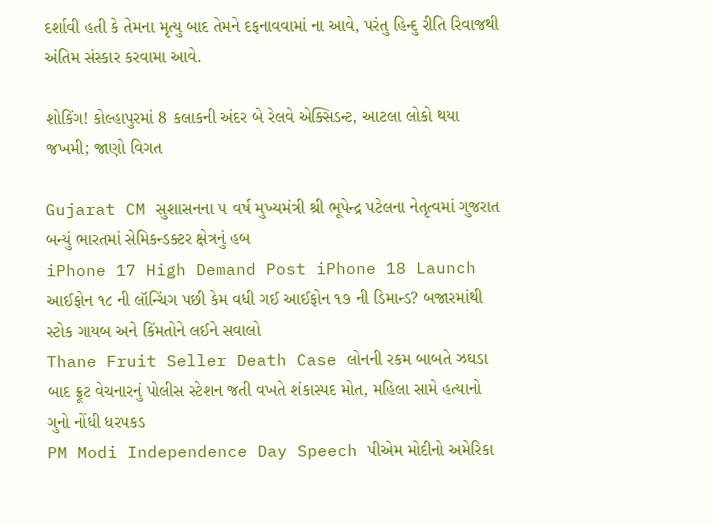દર્શાવી હતી કે તેમના મૃત્યુ બાદ તેમને દફનાવવામાં ના આવે, પરંતુ હિન્દુ રીતિ રિવાજથી અંતિમ સંસ્કાર કરવામા આવે.

શોકિંગ! કોલ્હાપુરમાં 8 કલાકની અંદર બે રેલવે એક્સિડન્ટ, આટલા લોકો થયા જખમી; જાણો વિગત

Gujarat CM સુશાસનના ૫ વર્ષ મુખ્યમંત્રી શ્રી ભૂપેન્દ્ર પટેલના નેતૃત્વમાં ગુજરાત બન્યું ભારતમાં સેમિકન્ડક્ટર ક્ષેત્રનું હબ
iPhone 17 High Demand Post iPhone 18 Launch આઈફોન ૧૮ ની લૉન્ચિંગ પછી કેમ વધી ગઈ આઈફોન ૧૭ ની ડિમાન્ડ? બજારમાંથી સ્ટોક ગાયબ અને કિંમતોને લઈને સવાલો
Thane Fruit Seller Death Case લોનની રકમ બાબતે ઝઘડા બાદ ફ્રૂટ વેચનારનું પોલીસ સ્ટેશન જતી વખતે શંકાસ્પદ મોત, મહિલા સામે હત્યાનો ગુનો નોંધી ધરપકડ
PM Modi Independence Day Speech પીએમ મોદીનો અમેરિકા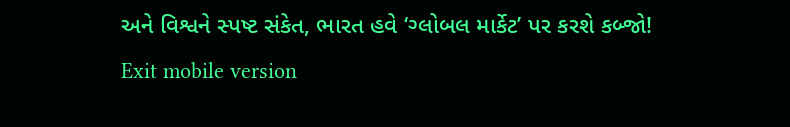અને વિશ્વને સ્પષ્ટ સંકેત, ભારત હવે ‘ગ્લોબલ માર્કેટ’ પર કરશે કબ્જો!
Exit mobile version